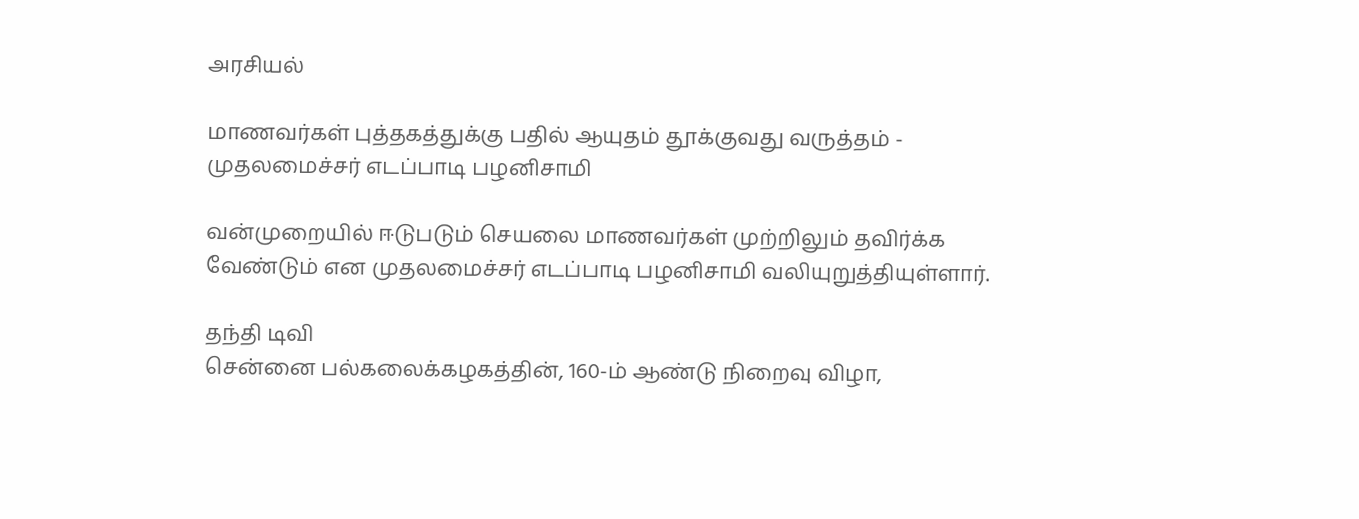அரசியல்

மாணவர்கள் புத்தகத்துக்கு பதில் ஆயுதம் தூக்குவது வருத்தம் - முதலமைச்சர் எடப்பாடி பழனிசாமி

வன்முறையில் ஈடுபடும் செயலை மாணவர்கள் முற்றிலும் தவிர்க்க வேண்டும் என முதலமைச்சர் எடப்பாடி பழனிசாமி வலியுறுத்தியுள்ளார்.

தந்தி டிவி
சென்னை பல்கலைக்கழகத்தின், 160-ம் ஆண்டு நிறைவு விழா,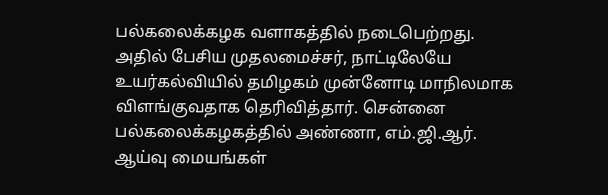பல்கலைக்கழக வளாகத்தில் நடைபெற்றது. அதில் பேசிய முதலமைச்சர், நாட்டிலேயே உயர்கல்வியில் தமிழகம் முன்னோடி மாநிலமாக விளங்குவதாக தெரிவித்தார். சென்னை பல்கலைக்கழகத்தில் அண்ணா, எம்.ஜி.ஆர். ஆய்வு மையங்கள்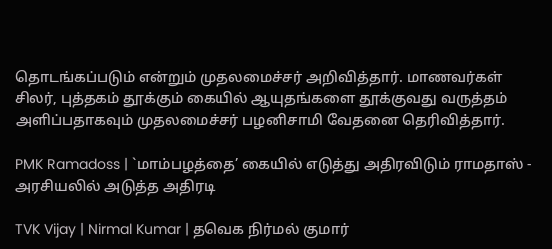தொடங்கப்படும் என்றும் முதலமைச்சர் அறிவித்தார். மாணவர்கள் சிலர், புத்தகம் தூக்கும் கையில் ஆயுதங்களை தூக்குவது வருத்தம் அளிப்பதாகவும் முதலமைச்சர் பழனிசாமி வேதனை தெரிவித்தார்.

PMK Ramadoss | `மாம்பழத்தை’ கையில் எடுத்து அதிரவிடும் ராமதாஸ் - அரசியலில் அடுத்த அதிரடி

TVK Vijay | Nirmal Kumar | தவெக நிர்மல் குமார்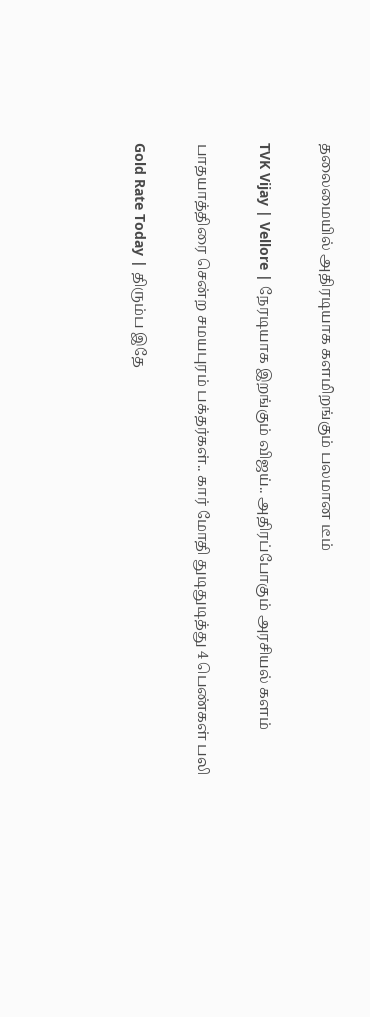தலைமையில் அதிரடியாக களமிறங்கும் பலமான டீம்

TVK Vijay | Vellore | நேரடியாக இறங்கும் விஜய்.. அதிரப்போகும் அரசியல் களம்

பாதயாத்திரை சென்ற சமயபுரம் பக்தர்கள்.. கார் மோதி துடிதுடித்து 4 பெண்கள் பலி

Gold Rate Today | திரும்ப இதே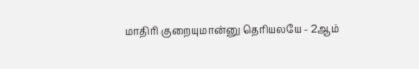மாதிரி குறையுமான்னு தெரியலயே - 2ஆம்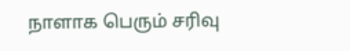நாளாக பெரும் சரிவு